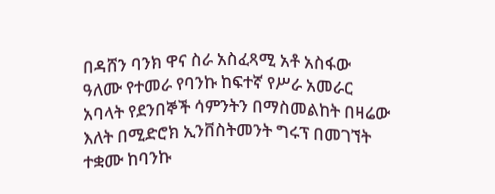በዳሸን ባንክ ዋና ስራ አስፈጻሚ አቶ አስፋው ዓለሙ የተመራ የባንኩ ከፍተኛ የሥራ አመራር አባላት የደንበኞች ሳምንትን በማስመልከት በዛሬው እለት በሚድሮክ ኢንቨስትመንት ግሩፕ በመገኘት ተቋሙ ከባንኩ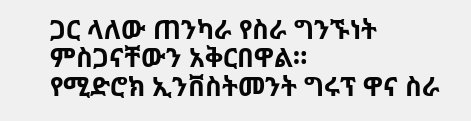ጋር ላለው ጠንካራ የስራ ግንኙነት ምስጋናቸውን አቅርበዋል።
የሚድሮክ ኢንቨስትመንት ግሩፕ ዋና ስራ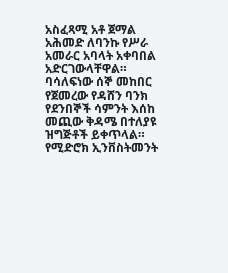አስፈጻሚ አቶ ጀማል አሕመድ ለባንኩ የሥራ አመራር አባላት አቀባበል አድርገውላቸዋል።
ባሳለፍነው ሰኞ መከበር የጀመረው የዳሸን ባንክ የደንበኞች ሳምንት እሰከ መጪው ቅዳሜ በተለያዩ ዝግጅቶች ይቀጥላል።
የሚድሮክ ኢንቨስትመንት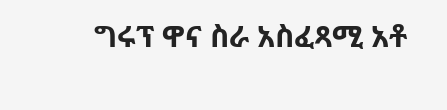ግሩፕ ዋና ስራ አስፈጻሚ አቶ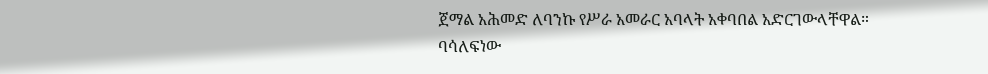ጀማል አሕመድ ለባንኩ የሥራ አመራር አባላት አቀባበል አድርገውላቸዋል።
ባሳለፍነው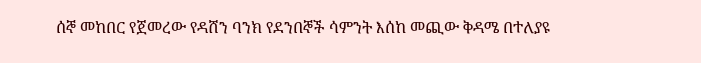ሰኞ መከበር የጀመረው የዳሸን ባንክ የደንበኞች ሳምንት እሰከ መጪው ቅዳሜ በተለያዩ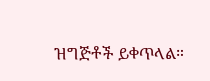ዝግጅቶች ይቀጥላል።